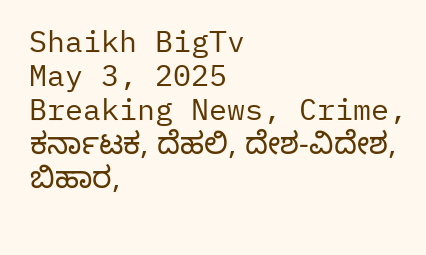Shaikh BigTv
May 3, 2025
Breaking News, Crime, ಕರ್ನಾಟಕ, ದೆಹಲಿ, ದೇಶ-ವಿದೇಶ, ಬಿಹಾರ,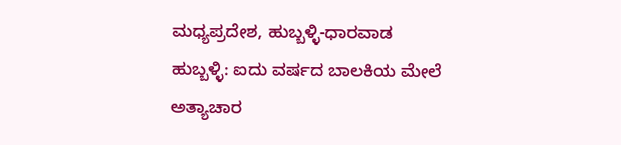ಮಧ್ಯಪ್ರದೇಶ, ಹುಬ್ಬಳ್ಳಿ-ಧಾರವಾಡ
ಹುಬ್ಬಳ್ಳಿ: ಐದು ವರ್ಷದ ಬಾಲಕಿಯ ಮೇಲೆ ಅತ್ಯಾಚಾರ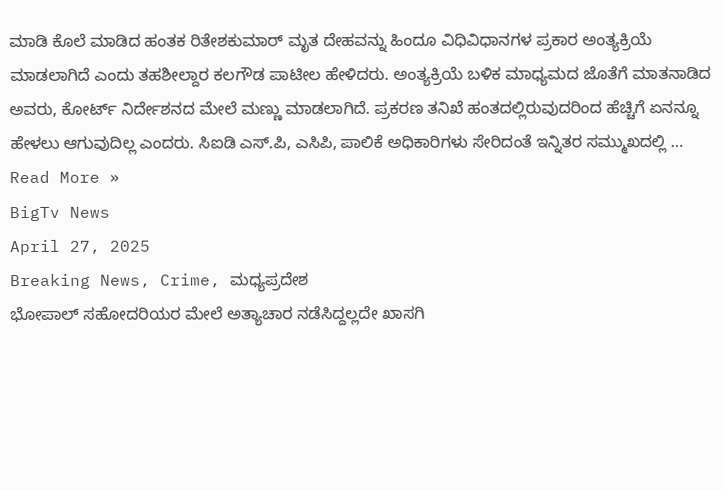ಮಾಡಿ ಕೊಲೆ ಮಾಡಿದ ಹಂತಕ ರಿತೇಶಕುಮಾರ್ ಮೃತ ದೇಹವನ್ನು ಹಿಂದೂ ವಿಧಿವಿಧಾನಗಳ ಪ್ರಕಾರ ಅಂತ್ಯಕ್ರಿಯೆ ಮಾಡಲಾಗಿದೆ ಎಂದು ತಹಶೀಲ್ದಾರ ಕಲಗೌಡ ಪಾಟೀಲ ಹೇಳಿದರು. ಅಂತ್ಯಕ್ರಿಯೆ ಬಳಿಕ ಮಾಧ್ಯಮದ ಜೊತೆಗೆ ಮಾತನಾಡಿದ ಅವರು, ಕೋರ್ಟ್ ನಿರ್ದೇಶನದ ಮೇಲೆ ಮಣ್ಣು ಮಾಡಲಾಗಿದೆ. ಪ್ರಕರಣ ತನಿಖೆ ಹಂತದಲ್ಲಿರುವುದರಿಂದ ಹೆಚ್ಚಿಗೆ ಏನನ್ನೂ ಹೇಳಲು ಆಗುವುದಿಲ್ಲ ಎಂದರು. ಸಿಐಡಿ ಎಸ್.ಪಿ, ಎಸಿಪಿ, ಪಾಲಿಕೆ ಅಧಿಕಾರಿಗಳು ಸೇರಿದಂತೆ ಇನ್ನಿತರ ಸಮ್ಮುಖದಲ್ಲಿ …
Read More »
BigTv News
April 27, 2025
Breaking News, Crime, ಮಧ್ಯಪ್ರದೇಶ
ಭೋಪಾಲ್ ಸಹೋದರಿಯರ ಮೇಲೆ ಅತ್ಯಾಚಾರ ನಡೆಸಿದ್ದಲ್ಲದೇ ಖಾಸಗಿ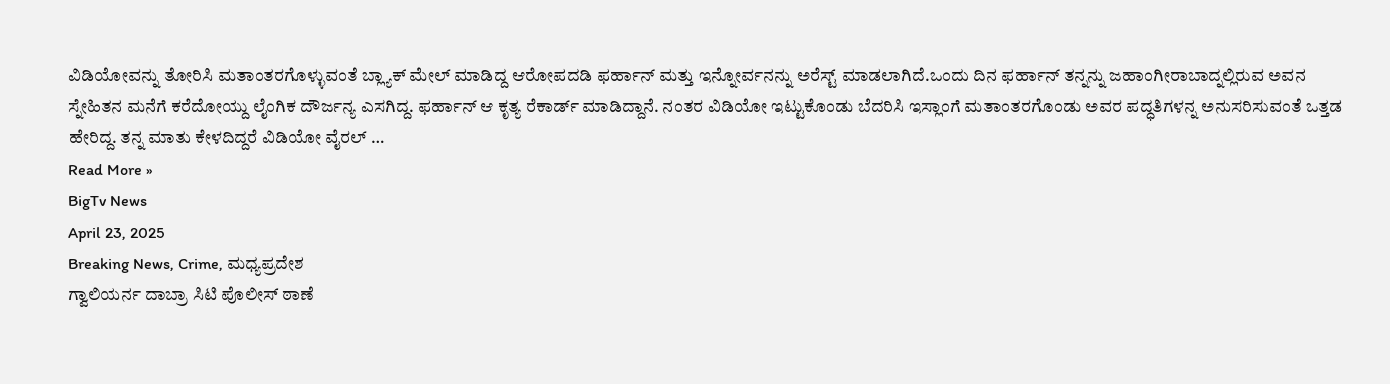ವಿಡಿಯೋವನ್ನು ತೋರಿಸಿ ಮತಾಂತರಗೊಳ್ಳುವಂತೆ ಬ್ಲ್ಯಾಕ್ ಮೇಲ್ ಮಾಡಿದ್ದ ಆರೋಪದಡಿ ಫರ್ಹಾನ್ ಮತ್ತು ಇನ್ನೋರ್ವನನ್ನು ಅರೆಸ್ಟ್ ಮಾಡಲಾಗಿದೆ.ಒಂದು ದಿನ ಫರ್ಹಾನ್ ತನ್ನನ್ನು ಜಹಾಂಗೀರಾಬಾದ್ನಲ್ಲಿರುವ ಅವನ ಸ್ನೇಹಿತನ ಮನೆಗೆ ಕರೆದೋಯ್ದು ಲೈಂಗಿಕ ದೌರ್ಜನ್ಯ ಎಸಗಿದ್ದ. ಫರ್ಹಾನ್ ಆ ಕೃತ್ಯ ರೆಕಾರ್ಡ್ ಮಾಡಿದ್ದಾನೆ. ನಂತರ ವಿಡಿಯೋ ಇಟ್ಟುಕೊಂಡು ಬೆದರಿಸಿ ಇಸ್ಲಾಂಗೆ ಮತಾಂತರಗೊಂಡು ಅವರ ಪದ್ಧತಿಗಳನ್ನ ಅನುಸರಿಸುವಂತೆ ಒತ್ತಡ ಹೇರಿದ್ದ. ತನ್ನ ಮಾತು ಕೇಳದಿದ್ದರೆ ವಿಡಿಯೋ ವೈರಲ್ …
Read More »
BigTv News
April 23, 2025
Breaking News, Crime, ಮಧ್ಯಪ್ರದೇಶ
ಗ್ವಾಲಿಯರ್ನ ದಾಬ್ರಾ ಸಿಟಿ ಪೊಲೀಸ್ ಠಾಣೆ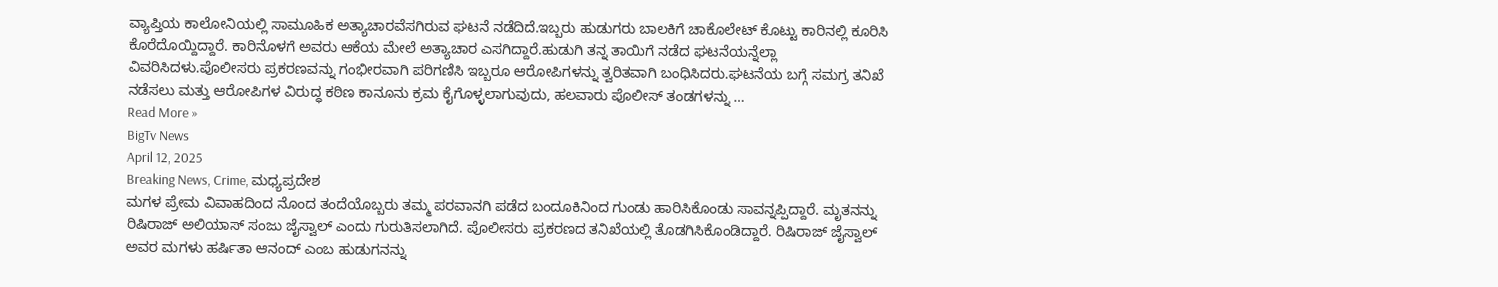ವ್ಯಾಪ್ತಿಯ ಕಾಲೋನಿಯಲ್ಲಿ ಸಾಮೂಹಿಕ ಅತ್ಯಾಚಾರವೆಸಗಿರುವ ಘಟನೆ ನಡೆದಿದೆ.ಇಬ್ಬರು ಹುಡುಗರು ಬಾಲಕಿಗೆ ಚಾಕೊಲೇಟ್ ಕೊಟ್ಟು ಕಾರಿನಲ್ಲಿ ಕೂರಿಸಿ ಕೊರೆದೊಯ್ದಿದ್ದಾರೆ. ಕಾರಿನೊಳಗೆ ಅವರು ಆಕೆಯ ಮೇಲೆ ಅತ್ಯಾಚಾರ ಎಸಗಿದ್ದಾರೆ.ಹುಡುಗಿ ತನ್ನ ತಾಯಿಗೆ ನಡೆದ ಘಟನೆಯನ್ನೆಲ್ಲಾ ವಿವರಿಸಿದಳು.ಪೊಲೀಸರು ಪ್ರಕರಣವನ್ನು ಗಂಭೀರವಾಗಿ ಪರಿಗಣಿಸಿ ಇಬ್ಬರೂ ಆರೋಪಿಗಳನ್ನು ತ್ವರಿತವಾಗಿ ಬಂಧಿಸಿದರು.ಘಟನೆಯ ಬಗ್ಗೆ ಸಮಗ್ರ ತನಿಖೆ ನಡೆಸಲು ಮತ್ತು ಆರೋಪಿಗಳ ವಿರುದ್ಧ ಕಠಿಣ ಕಾನೂನು ಕ್ರಮ ಕೈಗೊಳ್ಳಲಾಗುವುದು, ಹಲವಾರು ಪೊಲೀಸ್ ತಂಡಗಳನ್ನು …
Read More »
BigTv News
April 12, 2025
Breaking News, Crime, ಮಧ್ಯಪ್ರದೇಶ
ಮಗಳ ಪ್ರೇಮ ವಿವಾಹದಿಂದ ನೊಂದ ತಂದೆಯೊಬ್ಬರು ತಮ್ಮ ಪರವಾನಗಿ ಪಡೆದ ಬಂದೂಕಿನಿಂದ ಗುಂಡು ಹಾರಿಸಿಕೊಂಡು ಸಾವನ್ನಪ್ಪಿದ್ದಾರೆ. ಮೃತನನ್ನು ರಿಷಿರಾಜ್ ಅಲಿಯಾಸ್ ಸಂಜು ಜೈಸ್ವಾಲ್ ಎಂದು ಗುರುತಿಸಲಾಗಿದೆ. ಪೊಲೀಸರು ಪ್ರಕರಣದ ತನಿಖೆಯಲ್ಲಿ ತೊಡಗಿಸಿಕೊಂಡಿದ್ದಾರೆ. ರಿಷಿರಾಜ್ ಜೈಸ್ವಾಲ್ ಅವರ ಮಗಳು ಹರ್ಷಿತಾ ಆನಂದ್ ಎಂಬ ಹುಡುಗನನ್ನು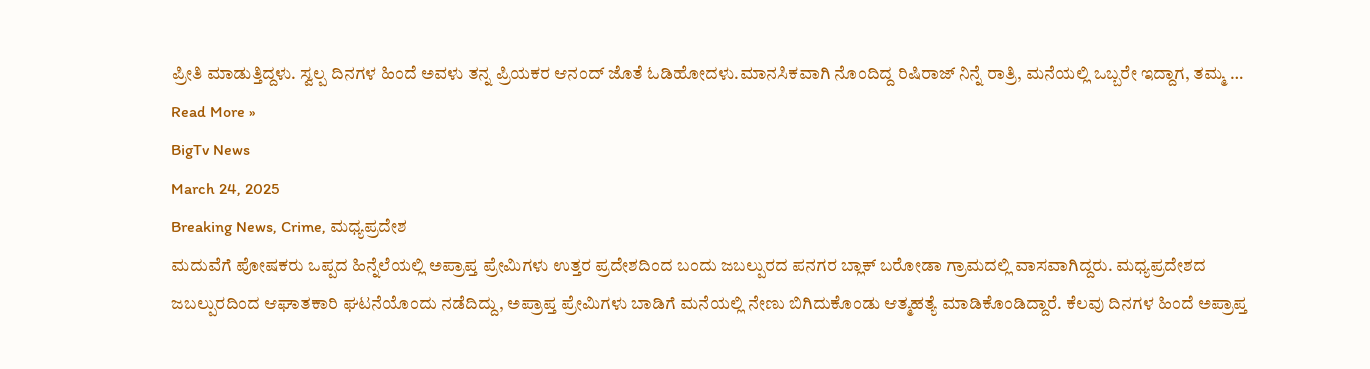ಪ್ರೀತಿ ಮಾಡುತ್ತಿದ್ದಳು. ಸ್ವಲ್ಪ ದಿನಗಳ ಹಿಂದೆ ಅವಳು ತನ್ನ ಪ್ರಿಯಕರ ಆನಂದ್ ಜೊತೆ ಓಡಿಹೋದಳು.ಮಾನಸಿಕವಾಗಿ ನೊಂದಿದ್ದ ರಿಷಿರಾಜ್ ನಿನ್ನೆ ರಾತ್ರಿ, ಮನೆಯಲ್ಲಿ ಒಬ್ಬರೇ ಇದ್ದಾಗ, ತಮ್ಮ …
Read More »
BigTv News
March 24, 2025
Breaking News, Crime, ಮಧ್ಯಪ್ರದೇಶ
ಮದುವೆಗೆ ಪೋಷಕರು ಒಪ್ಪದ ಹಿನ್ನೆಲೆಯಲ್ಲಿ ಅಪ್ರಾಪ್ತ ಪ್ರೇಮಿಗಳು ಉತ್ತರ ಪ್ರದೇಶದಿಂದ ಬಂದು ಜಬಲ್ಪುರದ ಪನಗರ ಬ್ಲಾಕ್ ಬರೋಡಾ ಗ್ರಾಮದಲ್ಲಿ ವಾಸವಾಗಿದ್ದರು. ಮಧ್ಯಪ್ರದೇಶದ ಜಬಲ್ಪುರದಿಂದ ಆಘಾತಕಾರಿ ಘಟನೆಯೊಂದು ನಡೆದಿದ್ದು, ಅಪ್ರಾಪ್ತ ಪ್ರೇಮಿಗಳು ಬಾಡಿಗೆ ಮನೆಯಲ್ಲಿ ನೇಣು ಬಿಗಿದುಕೊಂಡು ಆತ್ಮಹತ್ಯೆ ಮಾಡಿಕೊಂಡಿದ್ದಾರೆ. ಕೆಲವು ದಿನಗಳ ಹಿಂದೆ ಅಪ್ರಾಪ್ತ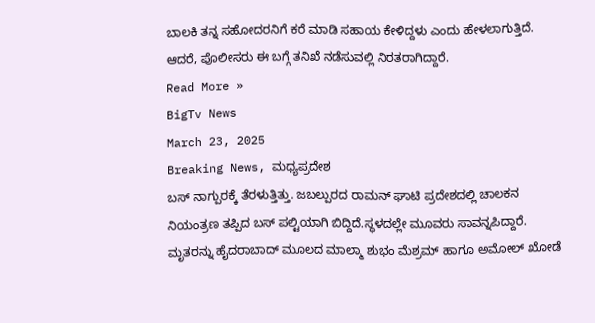ಬಾಲಕಿ ತನ್ನ ಸಹೋದರನಿಗೆ ಕರೆ ಮಾಡಿ ಸಹಾಯ ಕೇಳಿದ್ದಳು ಎಂದು ಹೇಳಲಾಗುತ್ತಿದೆ. ಆದರೆ, ಪೊಲೀಸರು ಈ ಬಗ್ಗೆ ತನಿಖೆ ನಡೆಸುವಲ್ಲಿ ನಿರತರಾಗಿದ್ದಾರೆ.
Read More »
BigTv News
March 23, 2025
Breaking News, ಮಧ್ಯಪ್ರದೇಶ
ಬಸ್ ನಾಗ್ಪುರಕ್ಕೆ ತೆರಳುತ್ತಿತ್ತು. ಜಬಲ್ಪುರದ ರಾಮನ್ ಘಾಟಿ ಪ್ರದೇಶದಲ್ಲಿ ಚಾಲಕನ ನಿಯಂತ್ರಣ ತಪ್ಪಿದ ಬಸ್ ಪಲ್ಟಿಯಾಗಿ ಬಿದ್ದಿದೆ.ಸ್ಥಳದಲ್ಲೇ ಮೂವರು ಸಾವನ್ನಪಿದ್ದಾರೆ. ಮೃತರನ್ನು ಹೈದರಾಬಾದ್ ಮೂಲದ ಮಾಲ್ಮಾ ಶುಭಂ ಮೆಶ್ರಮ್ ಹಾಗೂ ಅಮೋಲ್ ಖೋಡೆ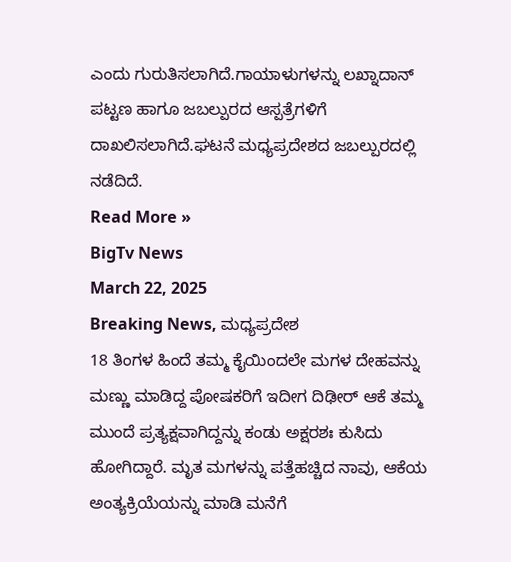ಎಂದು ಗುರುತಿಸಲಾಗಿದೆ.ಗಾಯಾಳುಗಳನ್ನು ಲಖ್ನಾದಾನ್ ಪಟ್ಟಣ ಹಾಗೂ ಜಬಲ್ಪುರದ ಆಸ್ಪತ್ರೆಗಳಿಗೆ ದಾಖಲಿಸಲಾಗಿದೆ.ಘಟನೆ ಮಧ್ಯಪ್ರದೇಶದ ಜಬಲ್ಪುರದಲ್ಲಿ ನಡೆದಿದೆ.
Read More »
BigTv News
March 22, 2025
Breaking News, ಮಧ್ಯಪ್ರದೇಶ
18 ತಿಂಗಳ ಹಿಂದೆ ತಮ್ಮ ಕೈಯಿಂದಲೇ ಮಗಳ ದೇಹವನ್ನು ಮಣ್ಣು ಮಾಡಿದ್ದ ಪೋಷಕರಿಗೆ ಇದೀಗ ದಿಢೀರ್ ಆಕೆ ತಮ್ಮ ಮುಂದೆ ಪ್ರತ್ಯಕ್ಷವಾಗಿದ್ದನ್ನು ಕಂಡು ಅಕ್ಷರಶಃ ಕುಸಿದು ಹೋಗಿದ್ದಾರೆ. ಮೃತ ಮಗಳನ್ನು ಪತ್ತೆಹಚ್ಚಿದ ನಾವು, ಆಕೆಯ ಅಂತ್ಯಕ್ರಿಯೆಯನ್ನು ಮಾಡಿ ಮನೆಗೆ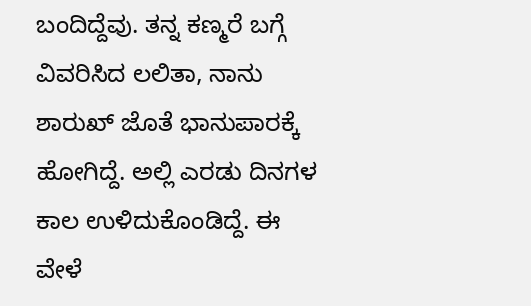ಬಂದಿದ್ದೆವು. ತನ್ನ ಕಣ್ಮರೆ ಬಗ್ಗೆ ವಿವರಿಸಿದ ಲಲಿತಾ, ನಾನು ಶಾರುಖ್ ಜೊತೆ ಭಾನುಪಾರಕ್ಕೆ ಹೋಗಿದ್ದೆ. ಅಲ್ಲಿ ಎರಡು ದಿನಗಳ ಕಾಲ ಉಳಿದುಕೊಂಡಿದ್ದೆ. ಈ ವೇಳೆ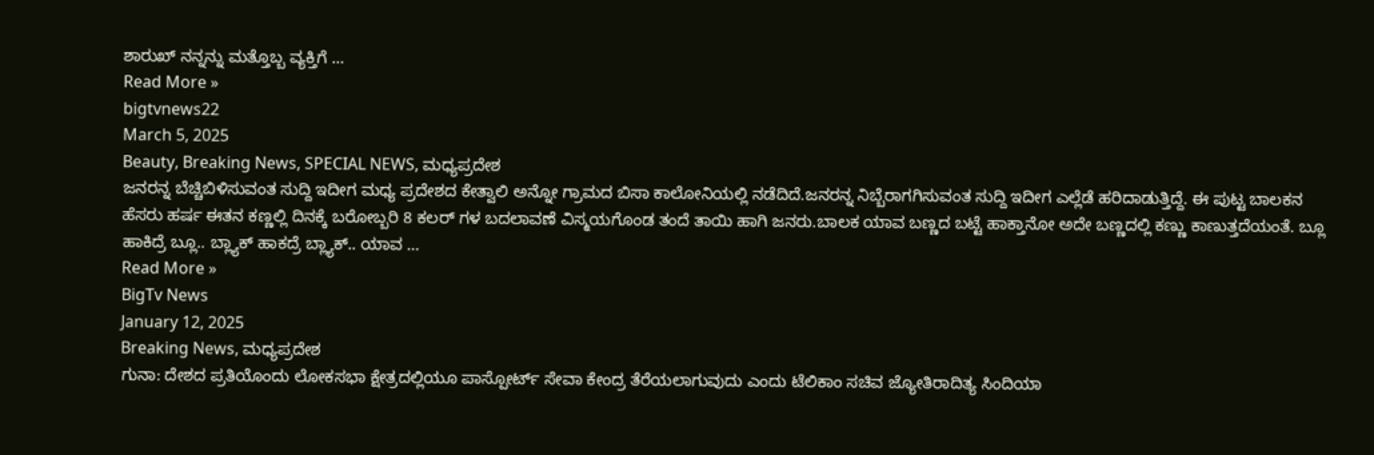ಶಾರುಖ್ ನನ್ನನ್ನು ಮತ್ತೊಬ್ಬ ವ್ಯಕ್ತಿಗೆ …
Read More »
bigtvnews22
March 5, 2025
Beauty, Breaking News, SPECIAL NEWS, ಮಧ್ಯಪ್ರದೇಶ
ಜನರನ್ನ ಬೆಚ್ಚಿಬಿಳಿಸುವಂತ ಸುದ್ದಿ ಇದೀಗ ಮಧ್ಯ ಪ್ರದೇಶದ ಕೇತ್ವಾಲಿ ಅನ್ನೋ ಗ್ರಾಮದ ಬಿಸಾ ಕಾಲೋನಿಯಲ್ಲಿ ನಡೆದಿದೆ.ಜನರನ್ನ ನಿಬ್ಬೆರಾಗಗಿಸುವಂತ ಸುದ್ದಿ ಇದೀಗ ಎಲ್ಲೆಡೆ ಹರಿದಾಡುತ್ತಿದ್ದೆ. ಈ ಪುಟ್ಟ ಬಾಲಕನ ಹೆಸರು ಹರ್ಷ ಈತನ ಕಣ್ಣಲ್ಲಿ ದಿನಕ್ಕೆ ಬರೋಬ್ಬರಿ 8 ಕಲರ್ ಗಳ ಬದಲಾವಣೆ ವಿಸ್ಮಯಗೊಂಡ ತಂದೆ ತಾಯಿ ಹಾಗಿ ಜನರು.ಬಾಲಕ ಯಾವ ಬಣ್ಣದ ಬಟ್ಟೆ ಹಾಕ್ತಾನೋ ಅದೇ ಬಣ್ಣದಲ್ಲಿ ಕಣ್ಣು ಕಾಣುತ್ತದೆಯಂತೆ. ಬ್ಲೂ ಹಾಕಿದ್ರೆ ಬ್ಲೂ.. ಬ್ಲ್ಯಾಕ್ ಹಾಕದ್ರೆ ಬ್ಲ್ಯಾಕ್.. ಯಾವ …
Read More »
BigTv News
January 12, 2025
Breaking News, ಮಧ್ಯಪ್ರದೇಶ
ಗುನಾ: ದೇಶದ ಪ್ರತಿಯೊಂದು ಲೋಕಸಭಾ ಕ್ಷೇತ್ರದಲ್ಲಿಯೂ ಪಾಸ್ಪೋರ್ಟ್ ಸೇವಾ ಕೇಂದ್ರ ತೆರೆಯಲಾಗುವುದು ಎಂದು ಟೆಲಿಕಾಂ ಸಚಿವ ಜ್ಯೋತಿರಾದಿತ್ಯ ಸಿಂದಿಯಾ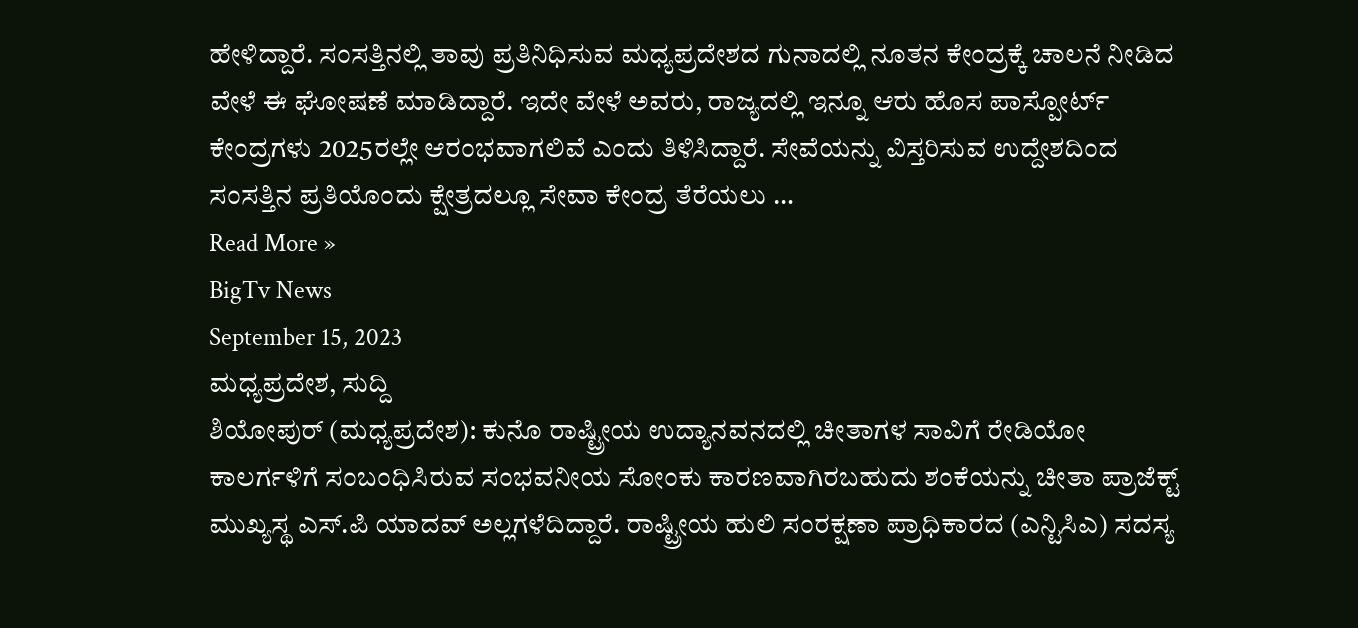ಹೇಳಿದ್ದಾರೆ. ಸಂಸತ್ತಿನಲ್ಲಿ ತಾವು ಪ್ರತಿನಿಧಿಸುವ ಮಧ್ಯಪ್ರದೇಶದ ಗುನಾದಲ್ಲಿ ನೂತನ ಕೇಂದ್ರಕ್ಕೆ ಚಾಲನೆ ನೀಡಿದ ವೇಳೆ ಈ ಘೋಷಣೆ ಮಾಡಿದ್ದಾರೆ. ಇದೇ ವೇಳೆ ಅವರು, ರಾಜ್ಯದಲ್ಲಿ ಇನ್ನೂ ಆರು ಹೊಸ ಪಾಸ್ಪೋರ್ಟ್ ಕೇಂದ್ರಗಳು 2025ರಲ್ಲೇ ಆರಂಭವಾಗಲಿವೆ ಎಂದು ತಿಳಿಸಿದ್ದಾರೆ. ಸೇವೆಯನ್ನು ವಿಸ್ತರಿಸುವ ಉದ್ದೇಶದಿಂದ ಸಂಸತ್ತಿನ ಪ್ರತಿಯೊಂದು ಕ್ಷೇತ್ರದಲ್ಲೂ ಸೇವಾ ಕೇಂದ್ರ ತೆರೆಯಲು …
Read More »
BigTv News
September 15, 2023
ಮಧ್ಯಪ್ರದೇಶ, ಸುದ್ದಿ
ಶಿಯೋಪುರ್ (ಮಧ್ಯಪ್ರದೇಶ): ಕುನೊ ರಾಷ್ಟ್ರೀಯ ಉದ್ಯಾನವನದಲ್ಲಿ ಚೀತಾಗಳ ಸಾವಿಗೆ ರೇಡಿಯೋ ಕಾಲರ್ಗಳಿಗೆ ಸಂಬಂಧಿಸಿರುವ ಸಂಭವನೀಯ ಸೋಂಕು ಕಾರಣವಾಗಿರಬಹುದು ಶಂಕೆಯನ್ನು ಚೀತಾ ಪ್ರಾಜೆಕ್ಟ್ ಮುಖ್ಯಸ್ಥ ಎಸ್.ಪಿ ಯಾದವ್ ಅಲ್ಲಗಳೆದಿದ್ದಾರೆ. ರಾಷ್ಟ್ರೀಯ ಹುಲಿ ಸಂರಕ್ಷಣಾ ಪ್ರಾಧಿಕಾರದ (ಎನ್ಟಿಸಿಎ) ಸದಸ್ಯ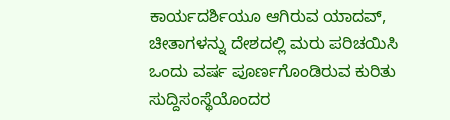ಕಾರ್ಯದರ್ಶಿಯೂ ಆಗಿರುವ ಯಾದವ್, ಚೀತಾಗಳನ್ನು ದೇಶದಲ್ಲಿ ಮರು ಪರಿಚಯಿಸಿ ಒಂದು ವರ್ಷ ಪೂರ್ಣಗೊಂಡಿರುವ ಕುರಿತು ಸುದ್ದಿಸಂಸ್ಥೆಯೊಂದರ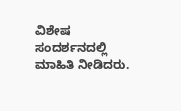ವಿಶೇಷ ಸಂದರ್ಶನದಲ್ಲಿ ಮಾಹಿತಿ ನೀಡಿದರು.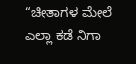“ಚೀತಾಗಳ ಮೇಲೆ ಎಲ್ಲಾ ಕಡೆ ನಿಗಾ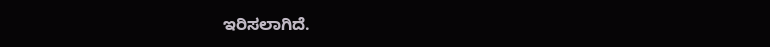ಇರಿಸಲಾಗಿದೆ.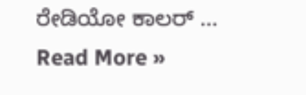ರೇಡಿಯೋ ಕಾಲರ್ …
Read More »